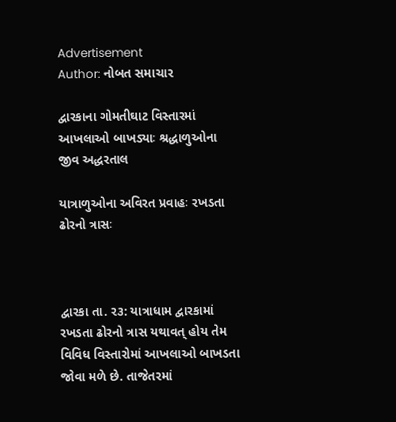Advertisement
Author: નોબત સમાચાર

દ્વારકાના ગોમતીઘાટ વિસ્તારમાં આખલાઓ બાખડ્યાઃ શ્રદ્ધાળુઓના જીવ અદ્ધરતાલ

યાત્રાળુઓના અવિરત પ્રવાહઃ રખડતા ઢોરનો ત્રાસઃ



દ્વારકા તા. ર૩: યાત્રાધામ દ્વારકામાં રખડતા ઢોરનો ત્રાસ યથાવત્ હોય તેમ વિવિધ વિસ્તારોમાં આખલાઓ બાખડતા જોવા મળે છે. તાજેતરમાં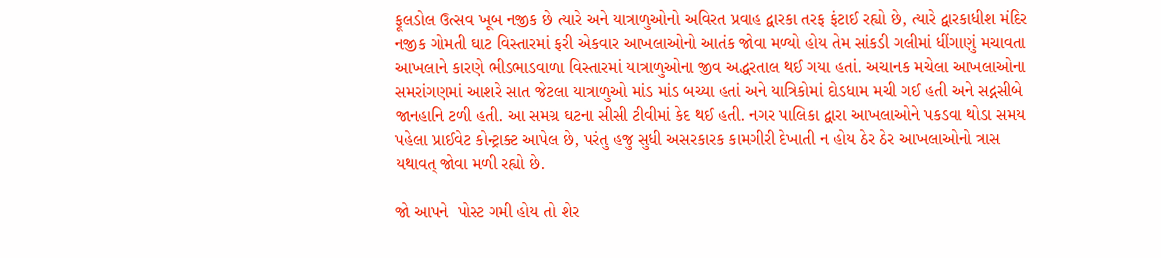ફૂલડોલ ઉત્સવ ખૂબ નજીક છે ત્યારે અને યાત્રાળુઓનો અવિરત પ્રવાહ દ્વારકા તરફ ફંટાઈ રહ્યો છે, ત્યારે દ્વારકાધીશ મંદિર નજીક ગોમતી ઘાટ વિસ્તારમાં ફરી એકવાર આખલાઓનો આતંક જોવા મળ્યો હોય તેમ સાંકડી ગલીમાં ધીંગાણું મચાવતા આખલાને કારણે ભીડભાડવાળા વિસ્તારમાં યાત્રાળુઓના જીવ અદ્ધરતાલ થઈ ગયા હતાં. અચાનક મચેલા આખલાઓના સમરાંગણમાં આશરે સાત જેટલા યાત્રાળુઓ માંડ માંડ બચ્યા હતાં અને યાત્રિકોમાં દોડધામ મચી ગઈ હતી અને સદ્નસીબે જાનહાનિ ટળી હતી. આ સમગ્ર ઘટના સીસી ટીવીમાં કેદ થઈ હતી. નગર પાલિકા દ્વારા આખલાઓને પકડવા થોડા સમય પહેલા પ્રાઈવેટ કોન્ટ્રાક્ટ આપેલ છે, પરંતુ હજુ સુધી અસરકારક કામગીરી દેખાતી ન હોય ઠેર ઠેર આખલાઓનો ત્રાસ યથાવત્ જોવા મળી રહ્યો છે.

જો આપને  પોસ્ટ ગમી હોય તો શેર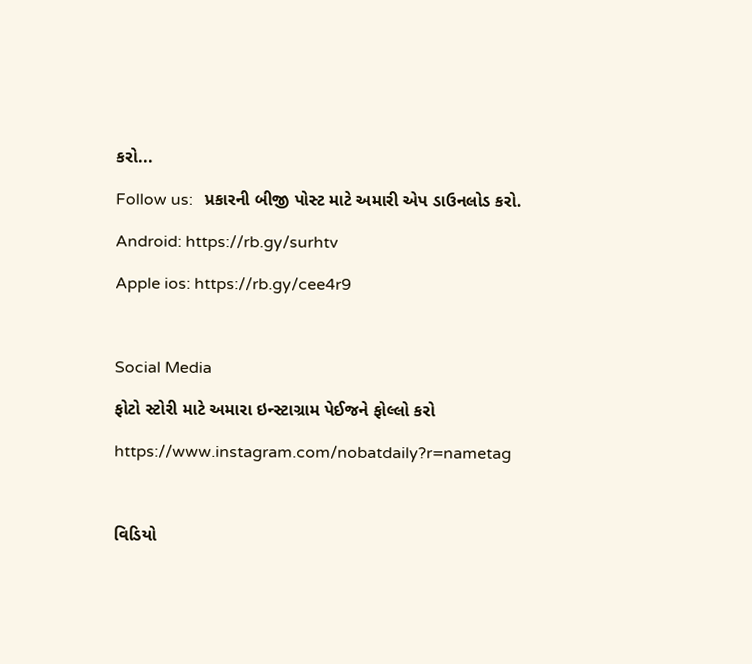કરો...

Follow us:   પ્રકારની બીજી પોસ્ટ માટે અમારી એપ ડાઉનલોડ કરો.

Android: https://rb.gy/surhtv

Apple ios: https://rb.gy/cee4r9



Social Media

ફોટો સ્ટોરી માટે અમારા ઇન્સ્ટાગ્રામ પેઈજને ફોલ્લો કરો

https://www.instagram.com/nobatdaily?r=nametag



વિડિયો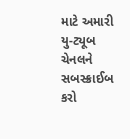માટે અમારી યુ-ટ્યૂબ ચેનલને સબસ્ક્રાઈબ કરો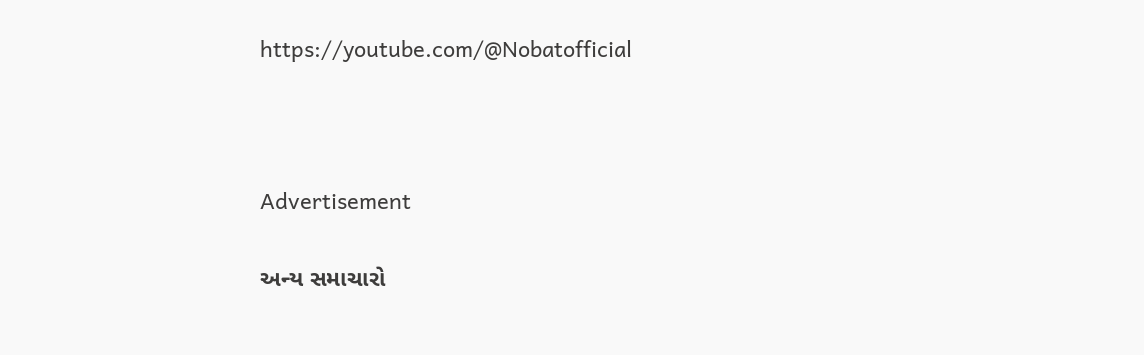https://youtube.com/@Nobatofficial



Advertisement

અન્ય સમાચારો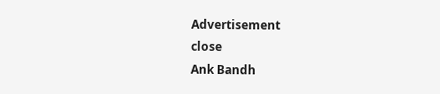Advertisement
close
Ank Bandh